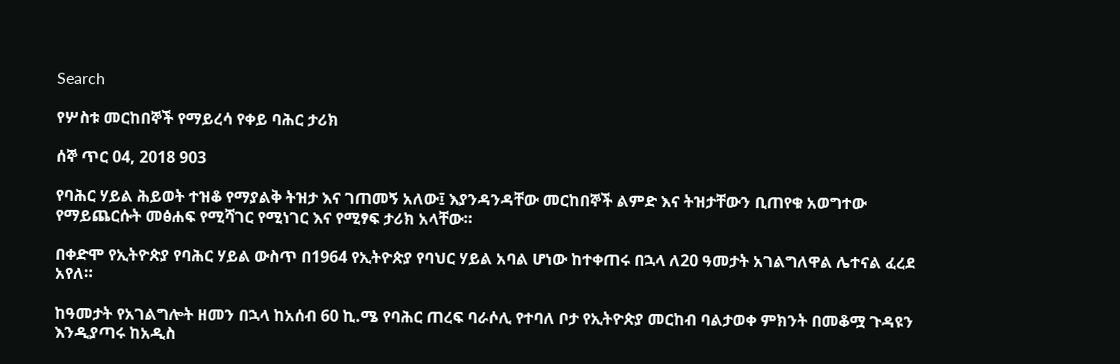Search

የሦስቱ መርከበኞች የማይረሳ የቀይ ባሕር ታሪክ

ሰኞ ጥር 04, 2018 903

የባሕር ሃይል ሕይወት ተዝቆ የማያልቅ ትዝታ እና ገጠመኝ አለው፤ እያንዳንዳቸው መርከበኞች ልምድ እና ትዝታቸውን ቢጠየቁ አወግተው የማይጨርሱት መፅሐፍ የሚሻገር የሚነገር እና የሚፃፍ ታሪክ አላቸው።

በቀድሞ የኢትዮጵያ የባሕር ሃይል ውስጥ በ1964 የኢትዮጵያ የባህር ሃይል አባል ሆነው ከተቀጠሩ በኋላ ለ20 ዓመታት አገልግለዋል ሌተናል ፈረደ አየለ።

ከዓመታት የአገልግሎት ዘመን በኋላ ከአሰብ 60 ኪ.ሜ የባሕር ጠረፍ ባራሶሊ የተባለ ቦታ የኢትዮጵያ መርከብ ባልታወቀ ምክንት በመቆሟ ጉዳዩን እንዲያጣሩ ከአዲስ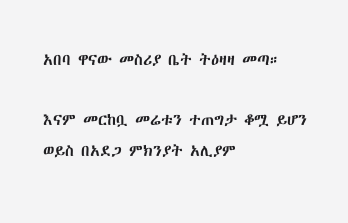አበባ ዋናው መስሪያ ቤት ትዕዛዛ መጣ።

እናም መርከቧ መሬቱን ተጠግታ ቆሟ ይሆን ወይስ በአደጋ ምክንያት አሊያም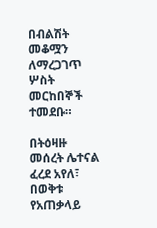በብልሽት  መቆሟን ለማረጋገጥ ሦስት መርከበኞች ተመደቡ።

በትዕዛዙ መሰረት ሌተናል ፈረደ አየለ፣ በወቅቱ የአጠቃላይ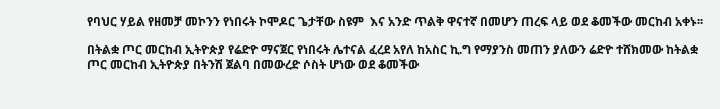የባህር ሃይል የዘመቻ መኮንን የነበሩት ኮሞዶር ጌታቸው ስዩም  እና አንድ ጥልቅ ዋናተኛ በመሆን ጠረፍ ላይ ወደ ቆመችው መርከብ አቀኑ፡፡

በትልቋ ጦር መርከብ ኢትዮጵያ የሬድዮ ማናጀር የነበሩት ሌተናል ፈረደ አየለ ከአስር ኪ.ግ የማያንስ መጠን ያለውን ሬድዮ ተሸክመው ከትልቋ ጦር መርከብ ኢትዮጵያ በትንሽ ጀልባ በመውረድ ሶስት ሆነው ወደ ቆመችው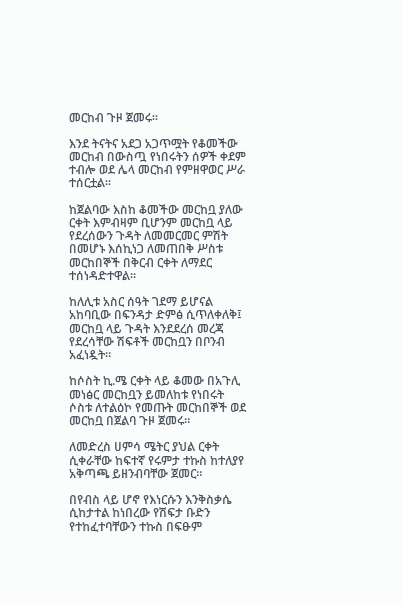መርከብ ጉዞ ጀመሩ።

እንደ ትናትና አደጋ አጋጥሟት የቆመችው መርከብ በውስጧ የነበሩትን ሰዎች ቀደም ተብሎ ወደ ሌላ መርከብ የምዘዋወር ሥራ ተሰርቷል።

ከጀልባው እስከ ቆመችው መርከቧ ያለው ርቀት እምብዛም ቢሆንም መርከቧ ላይ የደረሰውን ጉዳት ለመመርመር ምሽት በመሆኑ እሰኪነጋ ለመጠበቅ ሥስቱ መርከበኞች በቅርብ ርቀት ለማደር ተሰነዳድተዋል፡፡

ከለሊቱ አስር ሰዓት ገደማ ይሆናል አከባቢው በፍንዳታ ድምፅ ሲጥለቀለቅ፤ መርከቧ ላይ ጉዳት እንደደረሰ መረጃ የደረሳቸው ሽፍቶች መርከቧን በቦንብ አፈነዷት።

ከሶስት ኪ.ሜ ርቀት ላይ ቆመው በአጉሊ መነፅር መርከቧን ይመለከቱ የነበሩት ሶስቱ ለተልዕኮ የመጡት መርከበኞች ወደ መርከቧ በጀልባ ጉዞ ጀመሩ።

ለመድረስ ሀምሳ ሜትር ያህል ርቀት ሲቀራቸው ከፍተኛ የሩምታ ተኩስ ከተለያየ አቅጣጫ ይዘንብባቸው ጀመር።

በየብስ ላይ ሆኖ የእነርሱን እንቅስቃሴ ሲከታተል ከነበረው የሽፍታ ቡድን የተከፈተባቸውን ተኩስ በፍፁም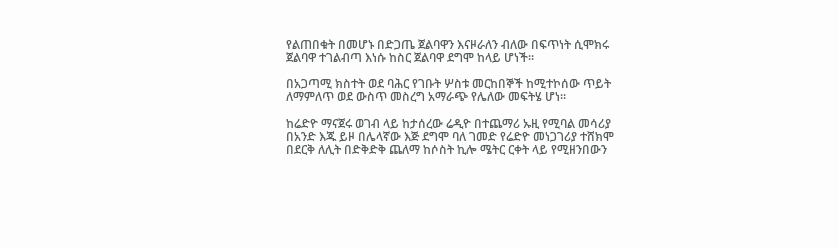የልጠበቁት በመሆኑ በድጋጤ ጀልባዋን እናዞራለን ብለው በፍጥነት ሲሞክሩ ጀልባዋ ተገልብጣ እነሱ ከስር ጀልባዋ ደግሞ ከላይ ሆነች።

በአጋጣሚ ክስተት ወደ ባሕር የገቡት ሦስቱ መርከበኞች ከሚተኮሰው ጥይት ለማምለጥ ወደ ውስጥ መስረግ አማራጭ የሌለው መፍትሄ ሆነ።

ከሬድዮ ማናጀሩ ወገብ ላይ ከታሰረው ሬዲዮ በተጨማሪ ኡዚ የሚባል መሳሪያ በአንድ እጁ ይዞ በሌላኛው እጅ ደግሞ ባለ ገመድ የሬድዮ መነጋገሪያ ተሸክሞ በደርቅ ለሊት በድቅድቅ ጨለማ ከሶስት ኪሎ ሜትር ርቀት ላይ የሚዘንበውን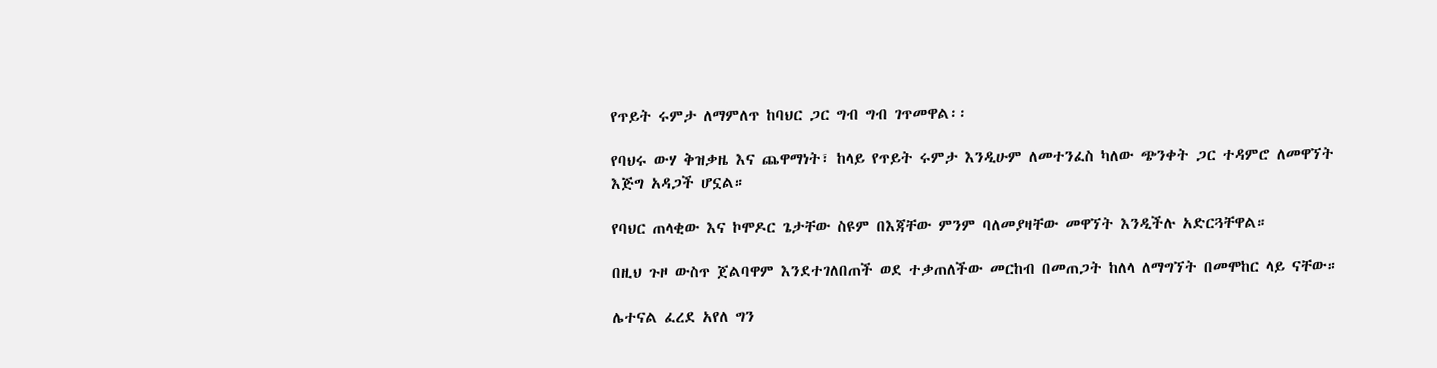የጥይት ሩምታ ለማምለጥ ከባህር ጋር ግብ ግብ ገጥመዋል፡፡

የባህሩ ውሃ ቅዝቃዜ እና ጨዋማነት፣ ከላይ የጥይት ሩምታ እንዲሁም ለመተንፈስ ካለው ጭንቀት ጋር ተዳምሮ ለመዋኘት እጅግ አዳጋች ሆኗል።

የባህር ጠላቂው እና ኮሞዶር ጌታቸው ስዩም በእጃቸው ምንም ባለመያዛቸው መዋኘት እንዲችሉ አድርጓቸዋል።

በዚህ ጉዞ ውስጥ ጀልባዋም እንደተገለበጠች ወደ ተቃጠለችው መርከብ በመጠጋት ከለላ ለማግኘት በመሞከር ላይ ናቸው።

ሌተናል ፈረደ አየለ ግን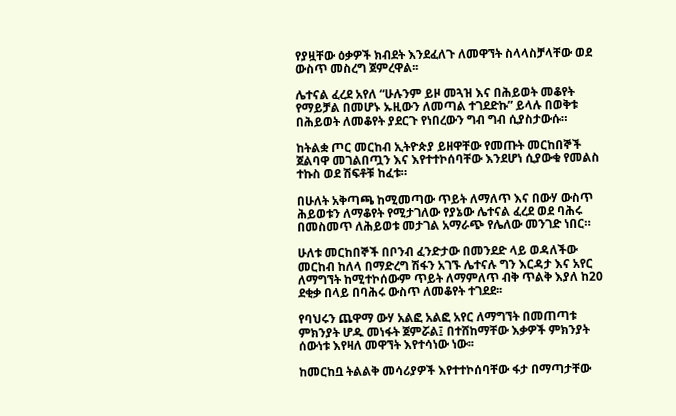የያዟቸው ዕቃዎች ክብደት እንደፈለጉ ለመዋኘት ስላላስቻላቸው ወደ ውስጥ መስረግ ጀምረዋል፡፡

ሌተናል ፈረደ አየለ “ሁሉንም ይዞ መጓዝ እና በሕይወት መቆየት የማይቻል በመሆኑ ኡዚውን ለመጣል ተገደድኩ” ይላሉ በወቅቱ በሕይወት ለመቆየት ያደርጉ የነበረውን ግብ ግብ ሲያስታውሱ።

ከትልቋ ጦር መርከብ ኢትዮጵያ ይዘዋቸው የመጡት መርከበኞች ጀልባዋ መገልበጧን እና እየተተኮሰባቸው እንደሆነ ሲያውቁ የመልስ ተኩስ ወደ ሽፍቶቹ ከፈቱ።

በሁለት አቅጣጫ ከሚመጣው ጥይት ለማለጥ እና በውሃ ውስጥ ሕይወቱን ለማቆየት የሚታገለው የያኔው ሌተናል ፈረደ ወደ ባሕሩ በመስመጥ ለሕይወቱ መታገል አማራጭ የሌለው መንገድ ነበር።

ሁለቱ መርከበኞች በቦንብ ፈንድታው በመንደድ ላይ ወዳለችው መርከብ ከለላ በማድረግ ሽፋን አገኙ ሌተናሉ ግን እርዳታ እና አየር ለማግኘት ከሚተኮሰውም ጥይት ለማምለጥ ብቅ ጥልቅ እያለ ከ20 ደቂቃ በላይ በባሕሩ ውስጥ ለመቆየት ተገደደ፡፡

የባህሩን ጨዋማ ውሃ አልፎ አልፎ አየር ለማግኘት በመጠጣቱ ምክንያት ሆዱ መነፋት ጀምሯል፤ በተሸከማቸው እቃዎች ምክንያት ሰውነቱ እየዛለ መዋኘት እየተሳነው ነው፡፡

ከመርከቧ ትልልቅ መሳሪያዎች እየተተኮሰባቸው ፋታ በማጣታቸው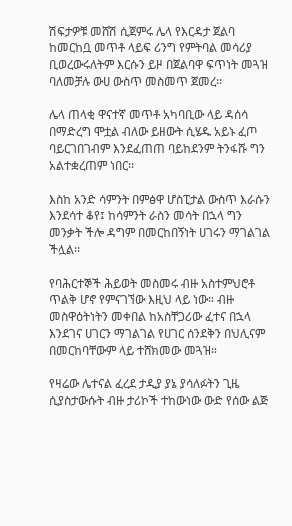ሽፍታዎቹ መሸሽ ሲጀምሩ ሌላ የእርዳታ ጀልባ ከመርከቧ መጥቶ ላይፍ ሪንግ የምትባል መሳሪያ ቢወረውሩለትም እርሱን ይዞ በጀልባዋ ፍጥነት መጓዝ ባለመቻሉ ውሀ ውስጥ መስመጥ ጀመረ፡፡

ሌላ ጠላቂ ዋናተኛ መጥቶ አካባቢው ላይ ዳሰሳ በማድረግ ሞቷል ብለው ይዘውት ሲሄዱ አይኑ ፈጦ ባይርገበገብም እንደፈጠጠ ባይከደንም ትንፋሹ ግን አልተቋረጠም ነበር፡፡

እስከ አንድ ሳምንት በምፅዋ ሆስፒታል ውስጥ እራሱን እንደሳተ ቆየ፤ ከሳምንት ራስን መሳት በኋላ ግን መንቃት ችሎ ዳግም በመርከበኝነት ሀገሩን ማገልገል ችሏል፡፡

የባሕርተኞች ሕይወት መስመሩ ብዙ አስተምህሮቶ ጥልቅ ሆኖ የምናገኘው እዚህ ላይ ነው። ብዙ መስዋዕትነትን መቀበል ከአስቸጋሪው ፈተና በኋላ እንደገና ሀገርን ማገልገል የሀገር ሰንደቅን በህሊናም በመርከባቸውም ላይ ተሸክመው መጓዝ።

የዛሬው ሌተናል ፈረደ ታዲያ ያኔ ያሳለፉትን ጊዜ ሲያስታውሱት ብዙ ታሪኮች ተከውነው ውድ የሰው ልጅ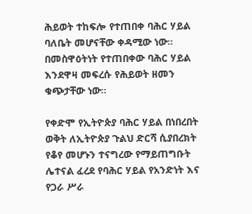ሕይወት ተከፍሎ የተጠበቀ ባሕር ሃይል ባለቤት መሆናቸው ቀዳሚው ነው። በመስዋዕትነት የተጠበቀው ባሕር ሃይል እንደዋዛ መፍረሱ የሕይወት ዘመን ቁጭታቸው ነው።

የቀድሞ የኢትዮጵያ ባሕር ሃይል በነበረበት ወቅት ለኢትዮጵያ ጉልህ ድርሻ ሲያበረክት የቆየ መሆኑን ተናግረው የማይጠግቡት ሌተናል ፈረደ የባሕር ሃይል የአንድነት እና የጋራ ሥራ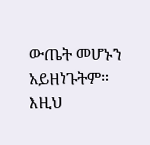ውጤት መሆኑን አይዘነጉትም። እዚህ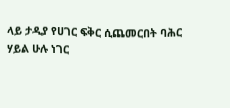ላይ ታዲያ የሀገር ፍቅር ሲጨመርበት ባሕር ሃይል ሁሉ ነገር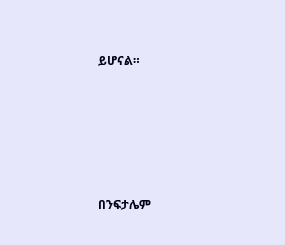ይሆናል።





በንፍታሌም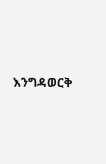እንግዳወርቅ